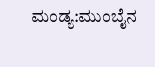ಮಂಡ್ಯ:ಮುಂಬೈನ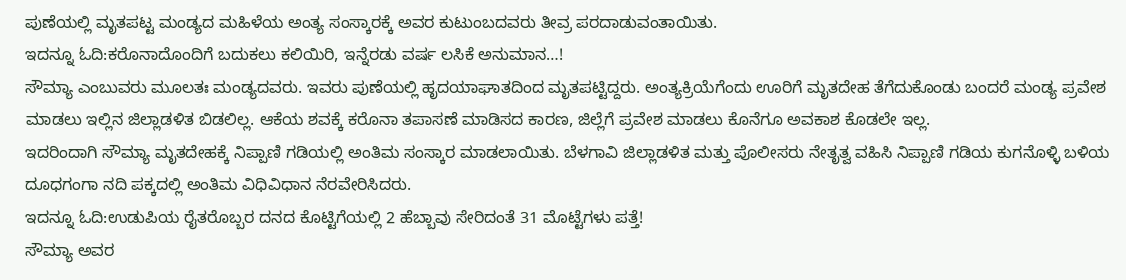ಪುಣೆಯಲ್ಲಿ ಮೃತಪಟ್ಟ ಮಂಡ್ಯದ ಮಹಿಳೆಯ ಅಂತ್ಯ ಸಂಸ್ಕಾರಕ್ಕೆ ಅವರ ಕುಟುಂಬದವರು ತೀವ್ರ ಪರದಾಡುವಂತಾಯಿತು.
ಇದನ್ನೂ ಓದಿ:ಕರೊನಾದೊಂದಿಗೆ ಬದುಕಲು ಕಲಿಯಿರಿ, ಇನ್ನೆರಡು ವರ್ಷ ಲಸಿಕೆ ಅನುಮಾನ…!
ಸೌಮ್ಯಾ ಎಂಬುವರು ಮೂಲತಃ ಮಂಡ್ಯದವರು. ಇವರು ಪುಣೆಯಲ್ಲಿ ಹೃದಯಾಘಾತದಿಂದ ಮೃತಪಟ್ಟಿದ್ದರು. ಅಂತ್ಯಕ್ರಿಯೆಗೆಂದು ಊರಿಗೆ ಮೃತದೇಹ ತೆಗೆದುಕೊಂಡು ಬಂದರೆ ಮಂಡ್ಯ ಪ್ರವೇಶ ಮಾಡಲು ಇಲ್ಲಿನ ಜಿಲ್ಲಾಡಳಿತ ಬಿಡಲಿಲ್ಲ. ಆಕೆಯ ಶವಕ್ಕೆ ಕರೊನಾ ತಪಾಸಣೆ ಮಾಡಿಸದ ಕಾರಣ, ಜಿಲ್ಲೆಗೆ ಪ್ರವೇಶ ಮಾಡಲು ಕೊನೆಗೂ ಅವಕಾಶ ಕೊಡಲೇ ಇಲ್ಲ.
ಇದರಿಂದಾಗಿ ಸೌಮ್ಯಾ ಮೃತದೇಹಕ್ಕೆ ನಿಪ್ಪಾಣಿ ಗಡಿಯಲ್ಲಿ ಅಂತಿಮ ಸಂಸ್ಕಾರ ಮಾಡಲಾಯಿತು. ಬೆಳಗಾವಿ ಜಿಲ್ಲಾಡಳಿತ ಮತ್ತು ಪೊಲೀಸರು ನೇತೃತ್ವ ವಹಿಸಿ ನಿಪ್ಪಾಣಿ ಗಡಿಯ ಕುಗನೊಳ್ಳಿ ಬಳಿಯ ದೂಧಗಂಗಾ ನದಿ ಪಕ್ಕದಲ್ಲಿ ಅಂತಿಮ ವಿಧಿವಿಧಾನ ನೆರವೇರಿಸಿದರು.
ಇದನ್ನೂ ಓದಿ:ಉಡುಪಿಯ ರೈತರೊಬ್ಬರ ದನದ ಕೊಟ್ಟಿಗೆಯಲ್ಲಿ 2 ಹೆಬ್ಬಾವು ಸೇರಿದಂತೆ 31 ಮೊಟ್ಟೆಗಳು ಪತ್ತೆ!
ಸೌಮ್ಯಾ ಅವರ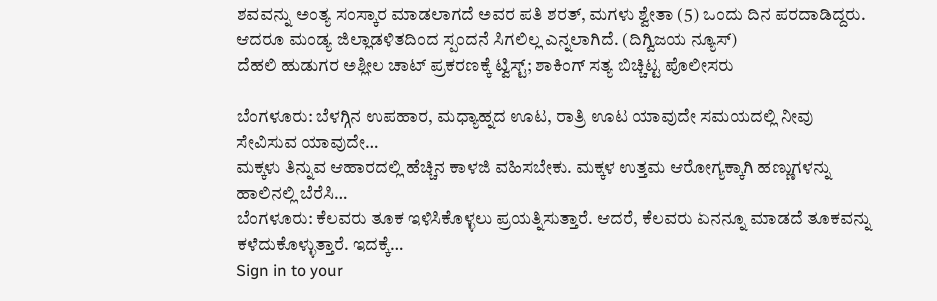ಶವವನ್ನು ಅಂತ್ಯ ಸಂಸ್ಕಾರ ಮಾಡಲಾಗದೆ ಅವರ ಪತಿ ಶರತ್, ಮಗಳು ಶ್ವೇತಾ (5) ಒಂದು ದಿನ ಪರದಾಡಿದ್ದರು. ಆದರೂ ಮಂಡ್ಯ ಜಿಲ್ಲಾಡಳಿತದಿಂದ ಸ್ಪಂದನೆ ಸಿಗಲಿಲ್ಲ ಎನ್ನಲಾಗಿದೆ. (ದಿಗ್ವಿಜಯ ನ್ಯೂಸ್)
ದೆಹಲಿ ಹುಡುಗರ ಅಶ್ಲೀಲ ಚಾಟ್ ಪ್ರಕರಣಕ್ಕೆ ಟ್ವಿಸ್ಟ್; ಶಾಕಿಂಗ್ ಸತ್ಯ ಬಿಚ್ಚಿಟ್ಟ ಪೊಲೀಸರು

ಬೆಂಗಳೂರು: ಬೆಳಗ್ಗಿನ ಉಪಹಾರ, ಮಧ್ಯಾಹ್ನದ ಊಟ, ರಾತ್ರಿ ಊಟ ಯಾವುದೇ ಸಮಯದಲ್ಲಿ ನೀವು ಸೇವಿಸುವ ಯಾವುದೇ…
ಮಕ್ಕಳು ತಿನ್ನುವ ಆಹಾರದಲ್ಲಿ ಹೆಚ್ಚಿನ ಕಾಳಜಿ ವಹಿಸಬೇಕು. ಮಕ್ಕಳ ಉತ್ತಮ ಆರೋಗ್ಯಕ್ಕಾಗಿ ಹಣ್ಣುಗಳನ್ನು ಹಾಲಿನಲ್ಲಿ ಬೆರೆಸಿ…
ಬೆಂಗಳೂರು: ಕೆಲವರು ತೂಕ ಇಳಿಸಿಕೊಳ್ಳಲು ಪ್ರಯತ್ನಿಸುತ್ತಾರೆ. ಆದರೆ, ಕೆಲವರು ಏನನ್ನೂ ಮಾಡದೆ ತೂಕವನ್ನು ಕಳೆದುಕೊಳ್ಳುತ್ತಾರೆ. ಇದಕ್ಕೆ…
Sign in to your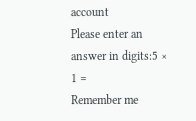account
Please enter an answer in digits:5 × 1 =
Remember me